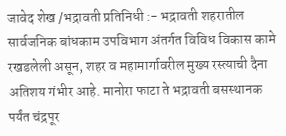जावेद शेख /भद्रावती प्रतिनिधी :- भद्रावती शहरातील सार्वजनिक बांधकाम उपविभाग अंतर्गत विविध विकास कामे रखडलेली असून, शहर व महामार्गावरील मुख्य रस्त्याची दैना अतिशय गंभीर आहे. मानोरा फाटा ते भद्रावती बसस्थानक पर्यंत चंद्रपूर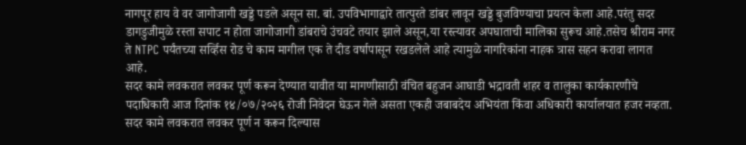नागपूर हाय वे वर जागोजागी खड्डे पडले असून सा. बां. उपविभागाद्वारे तात्पुरते डांबर लावून खड्डे बुजविण्याचा प्रयत्न केला आहे.परंतु सदर डागडुजीमुळे रस्ता सपाट न होता जागोजागी डांबराचे उंचवटे तयार झाले असून,या रस्त्यावर अपघाताची मालिका सुरूच आहे.तसेच श्रीराम नगर ते NTPC पर्यंतच्या सर्व्हिस रोड चे काम मागील एक ते दीड वर्षापासून रखडलेले आहे त्यामुळे नागरिकांना नाहक त्रास सहन करावा लागत आहे.
सदर कामे लवकरात लवकर पूर्ण करून देण्यात यावीत या मागणीसाठी वंचित बहुजन आघाडी भद्रावती शहर व तालुका कार्यकारणीचे पदाधिकारी आज दिनांक १४/०७/२०२६ रोजी निवेदन घेऊन गेले असता एकही जबाबदेय अभियंता किंवा अधिकारी कार्यालयात हजर नव्हता.
सदर कामे लवकरात लवकर पूर्ण न करून दिल्यास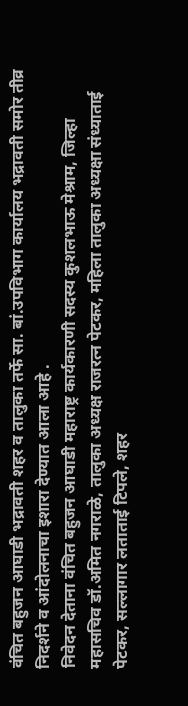वंचित बहुजन आघाडी भद्रावती शहर व तालुका तर्फे सा. बां.उपविभाग कार्यालय भद्रावती समोर तीव्र निदर्शने व आंदोलनाचा इशारा देण्यात आला आहे .
निवेदन देताना वंचित बहुजन आघाडी महाराष्ट्र कार्यकारणी सदस्य कुशलभाऊ मेश्राम, जिल्हा महासचिव डॉ.अमित नगराळे, तालुका अध्यक्ष राजरत्न पेटकर, महिला तालुका अध्यक्षा संध्याताई पेटकर, सल्लागार लताताई टिपले, शहर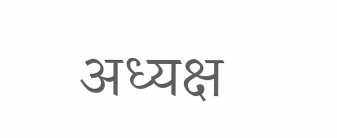अध्यक्ष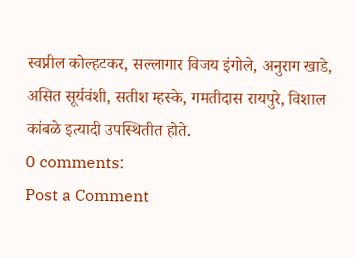स्वप्नील कोल्हटकर, सल्लागार विजय इंगोले, अनुराग खाडे, असित सूर्यवंशी, सतीश म्हस्के, गमतीदास रायपुरे, विशाल कांबळे इत्यादी उपस्थितीत होते.
0 comments:
Post a Comment